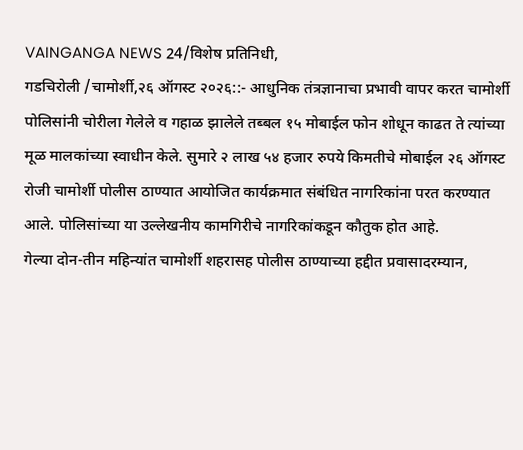VAINGANGA NEWS 24/विशेष प्रतिनिधी,
गडचिरोली /चामोर्शी,२६ ऑगस्ट २०२६::- आधुनिक तंत्रज्ञानाचा प्रभावी वापर करत चामोर्शी पोलिसांनी चोरीला गेलेले व गहाळ झालेले तब्बल १५ मोबाईल फोन शोधून काढत ते त्यांच्या मूळ मालकांच्या स्वाधीन केले. सुमारे २ लाख ५४ हजार रुपये किमतीचे मोबाईल २६ ऑगस्ट रोजी चामोर्शी पोलीस ठाण्यात आयोजित कार्यक्रमात संबंधित नागरिकांना परत करण्यात आले. पोलिसांच्या या उल्लेखनीय कामगिरीचे नागरिकांकडून कौतुक होत आहे.
गेल्या दोन-तीन महिन्यांत चामोर्शी शहरासह पोलीस ठाण्याच्या हद्दीत प्रवासादरम्यान,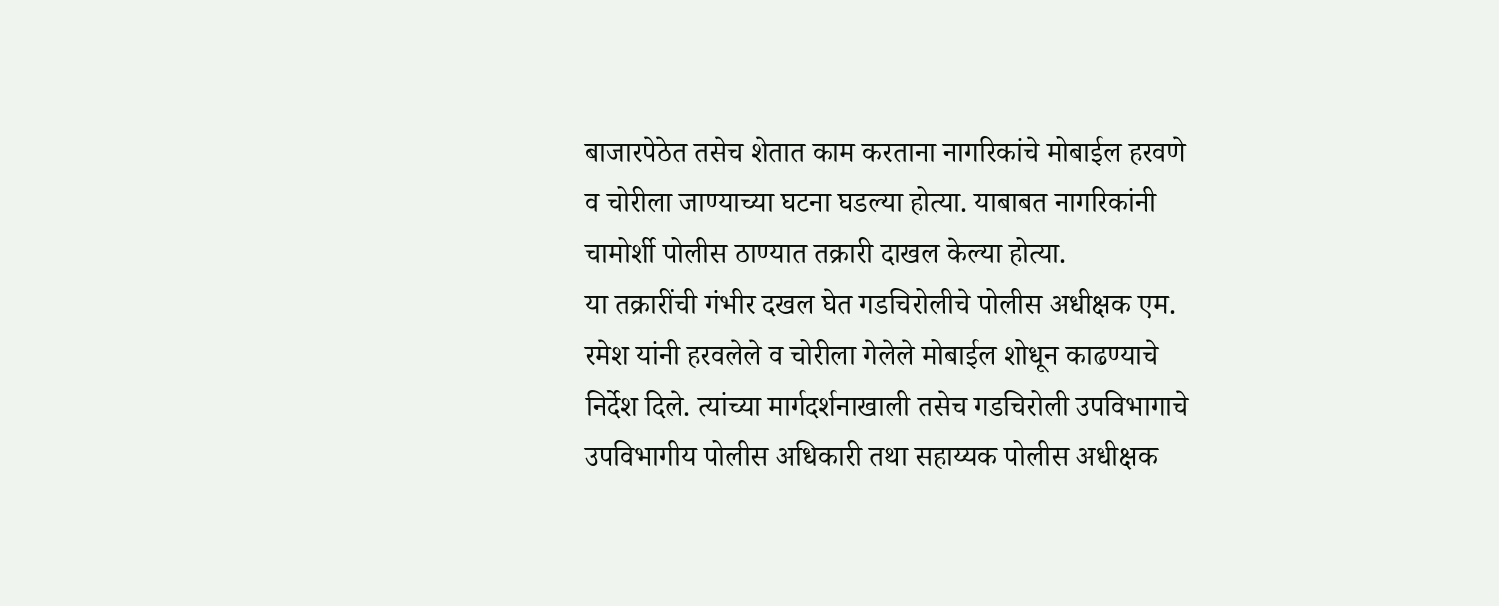बाजारपेठेत तसेच शेतात काम करताना नागरिकांचे मोबाईल हरवणे व चोरीला जाण्याच्या घटना घडल्या होत्या. याबाबत नागरिकांनी चामोर्शी पोलीस ठाण्यात तक्रारी दाखल केल्या होत्या.
या तक्रारींची गंभीर दखल घेत गडचिरोलीचे पोलीस अधीक्षक एम. रमेश यांनी हरवलेले व चोरीला गेलेले मोबाईल शोधून काढण्याचे निर्देश दिले. त्यांच्या मार्गदर्शनाखाली तसेच गडचिरोली उपविभागाचे उपविभागीय पोलीस अधिकारी तथा सहाय्यक पोलीस अधीक्षक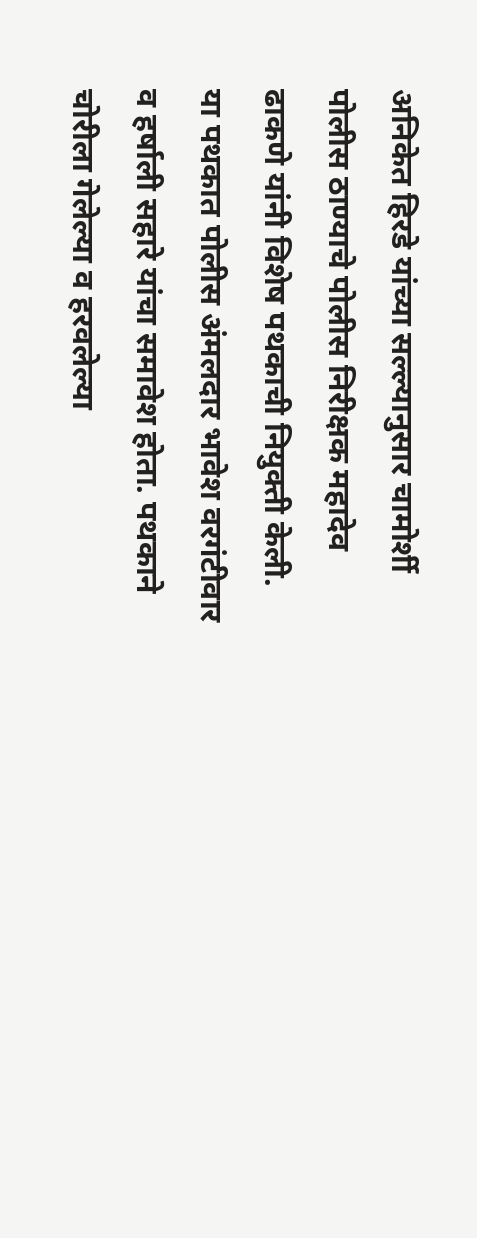अनिकेत हिरडे यांच्या सल्ल्यानुसार चामोर्शी पोलीस ठाण्याचे पोलीस निरीक्षक महादेव ढाकणे यांनी विशेष पथकाची नियुक्ती केली.
या पथकात पोलीस अंमलदार भावेश वरगंटीवार व हर्षाली सहारे यांचा समावेश होता. पथकाने चोरीला गेलेल्या व हरवलेल्या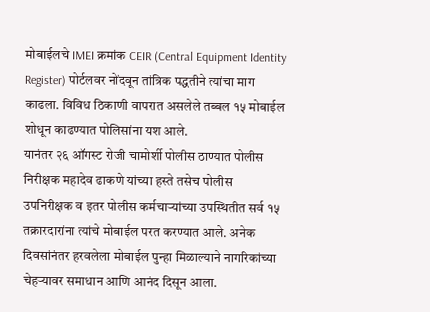मोबाईलचे IMEI क्रमांक CEIR (Central Equipment Identity Register) पोर्टलवर नोंदवून तांत्रिक पद्धतीने त्यांचा माग काढला. विविध ठिकाणी वापरात असलेले तब्बल १५ मोबाईल शोधून काढण्यात पोलिसांना यश आले.
यानंतर २६ ऑगस्ट रोजी चामोर्शी पोलीस ठाण्यात पोलीस निरीक्षक महादेव ढाकणे यांच्या हस्ते तसेच पोलीस उपनिरीक्षक व इतर पोलीस कर्मचाऱ्यांच्या उपस्थितीत सर्व १५ तक्रारदारांना त्यांचे मोबाईल परत करण्यात आले. अनेक दिवसांनंतर हरवलेला मोबाईल पुन्हा मिळाल्याने नागरिकांच्या चेहऱ्यावर समाधान आणि आनंद दिसून आला.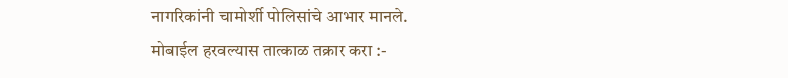नागरिकांनी चामोर्शी पोलिसांचे आभार मानले.
मोबाईल हरवल्यास तात्काळ तक्रार करा :-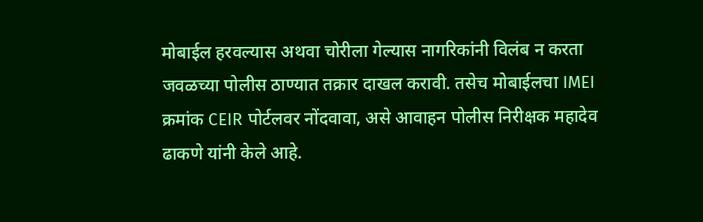मोबाईल हरवल्यास अथवा चोरीला गेल्यास नागरिकांनी विलंब न करता जवळच्या पोलीस ठाण्यात तक्रार दाखल करावी. तसेच मोबाईलचा IMEI क्रमांक CEIR पोर्टलवर नोंदवावा, असे आवाहन पोलीस निरीक्षक महादेव ढाकणे यांनी केले आहे.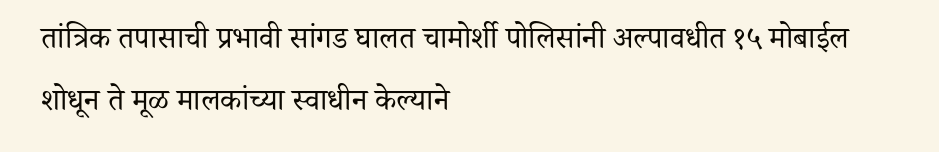तांत्रिक तपासाची प्रभावी सांगड घालत चामोर्शी पोलिसांनी अल्पावधीत १५ मोबाईल शोधून ते मूळ मालकांच्या स्वाधीन केल्याने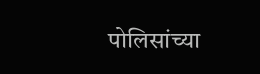पोलिसांच्या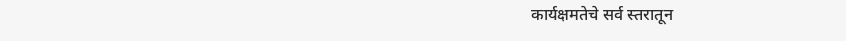कार्यक्षमतेचे सर्व स्तरातून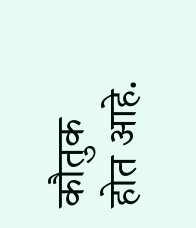कौतुक होत आहे.